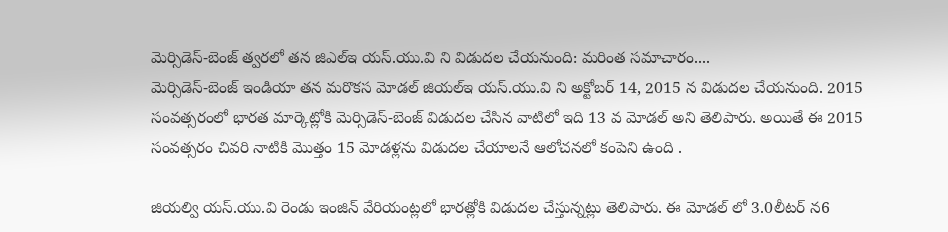మెర్సిడెస్-బెంజ్ త్వరలో తన జిఎల్ఇ యస్.యు.వి ని విడుదల చేయనుంది: మరింత సమాచారం....
మెర్సిడెస్-బెంజ్ ఇండియా తన మరొకస మోడల్ జియల్ఇ యస్.యు.వి ని అక్టోబర్ 14, 2015 న విడుదల చేయనుంది. 2015 సంవత్సరంలో భారత మార్కెట్లోకి మెర్సిడెస్-బెంజ్ విడుదల చేసిన వాటిలో ఇది 13 వ మోడల్ అని తెలిపారు. అయితే ఈ 2015 సంవత్సరం చివరి నాటికి మొత్తం 15 మోడళ్లను విడుదల చేయాలనే ఆలోచనలో కంపెని ఉంది .

జియల్వి యస్.యు.వి రెండు ఇంజిన్ వేరియంట్లలో భారత్లోకి విడుదల చేస్తున్నట్లు తెలిపారు. ఈ మోడల్ లో 3.0లీటర్ న6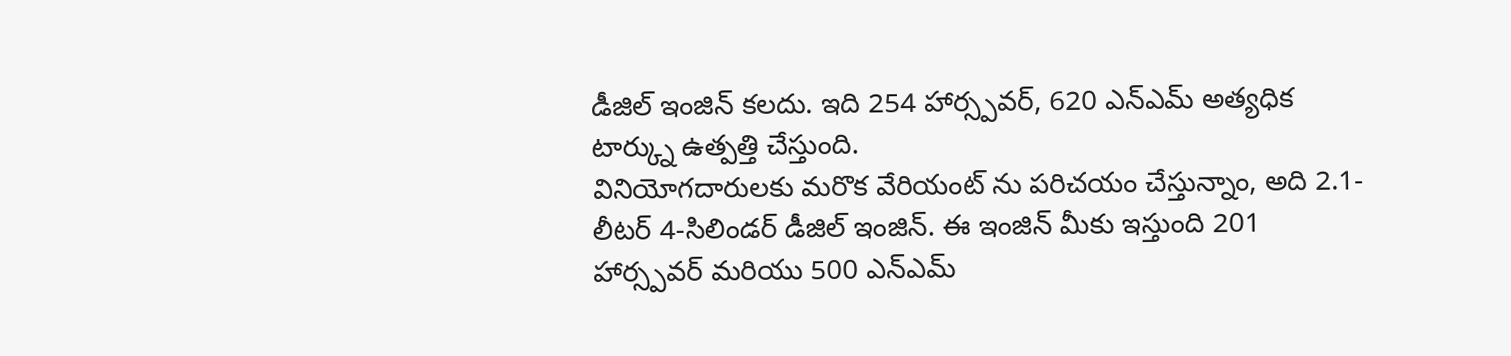డీజిల్ ఇంజిన్ కలదు. ఇది 254 హార్స్పవర్, 620 ఎన్ఎమ్ అత్యధిక టార్క్ను ఉత్పత్తి చేస్తుంది.
వినియోగదారులకు మరొక వేరియంట్ ను పరిచయం చేస్తున్నాం, అది 2.1-లీటర్ 4-సిలిండర్ డీజిల్ ఇంజిన్. ఈ ఇంజిన్ మీకు ఇస్తుంది 201 హార్స్పవర్ మరియు 500 ఎన్ఎమ్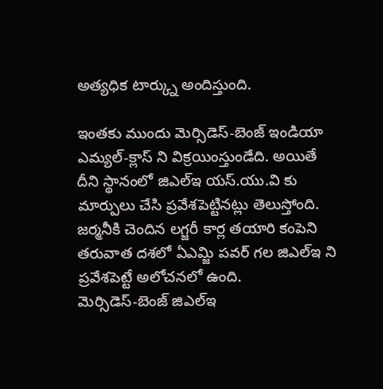అత్యధిక టార్క్ను అందిస్తుంది.

ఇంతకు ముందు మెర్సిడెస్-బెంజ్ ఇండియా ఎమ్యల్-క్లాస్ ని విక్రయింస్తుండేది. అయితే దీని స్థానంలో జిఎల్ఇ యస్.యు.వి కు మార్పులు చేసి ప్రవేశపెట్టినట్లు తెలుస్తోంది. జర్మనీకి చెందిన లగ్జరీ కార్ల తయారి కంపెని తరువాత దశలో ఏఎమ్జి పవర్ గల జిఎల్ఇ ని ప్రవేశపెట్టే అలోచనలో ఉంది.
మెర్సిడెస్-బెంజ్ జిఎల్ఇ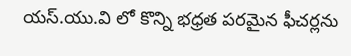యస్.యు.వి లో కొన్ని భధ్రత పరమైన ఫీచర్లను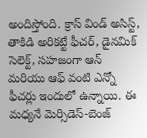అందిస్తోంది. క్రాస్ విండ్ అసిస్ట్, తాకిడి అరికట్టే ఫీచర్, డైనమిక్ సెలెక్ట్, సహజంగా ఆన్ మరియు ఆఫ్ వంటి ఎన్నో ఫీచర్లు ఇందులో ఉన్నాయి. ఈ మధ్యనే మెర్సిడెస్-బెంజ్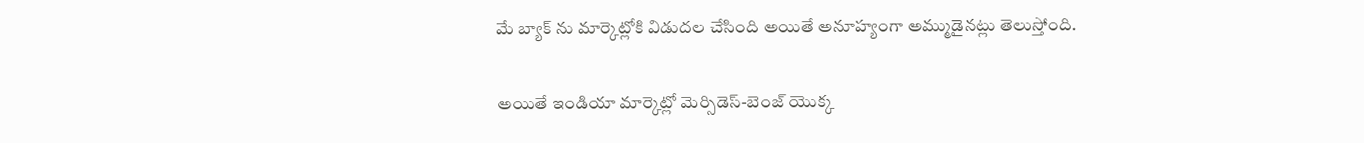మే బ్యాక్ ను మార్కెట్లోకి విడుదల చేసింది అయితే అనూహ్యంగా అమ్ముడైనట్లు తెలుస్తోంది.

అయితే ఇండియా మార్కెట్లో మెర్సిడెస్-బెంజ్ యొక్క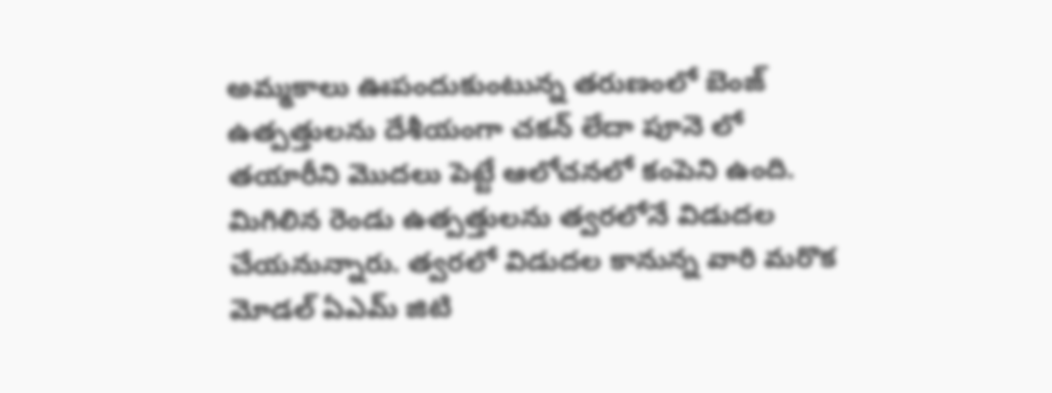అమ్మకాలు ఊపందుకుంటున్న తరుణంలో బెంజ్ ఉత్పత్తులను దేశీయంగా చకన్ లేదా పూనె లో తయారీని మొదలు పెట్టే ఆలోచనలో కంపెని ఉంది. మిగిలిన రెండు ఉత్పత్తులను త్వరలోనే విడుదల చేయనున్నారు. త్వరలో విడుదల కానున్న వారి మరొక మోడల్ ఏఎమ్ జిటి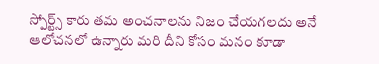స్పోర్ట్స్ కారు తమ అంచనాలను నిజం చేయగలదు అనే ఆలోచనలో ఉన్నారు మరి దీని కోసం మనం కూడా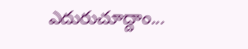ఎదురుచూద్దాం...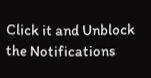Click it and Unblock the Notifications